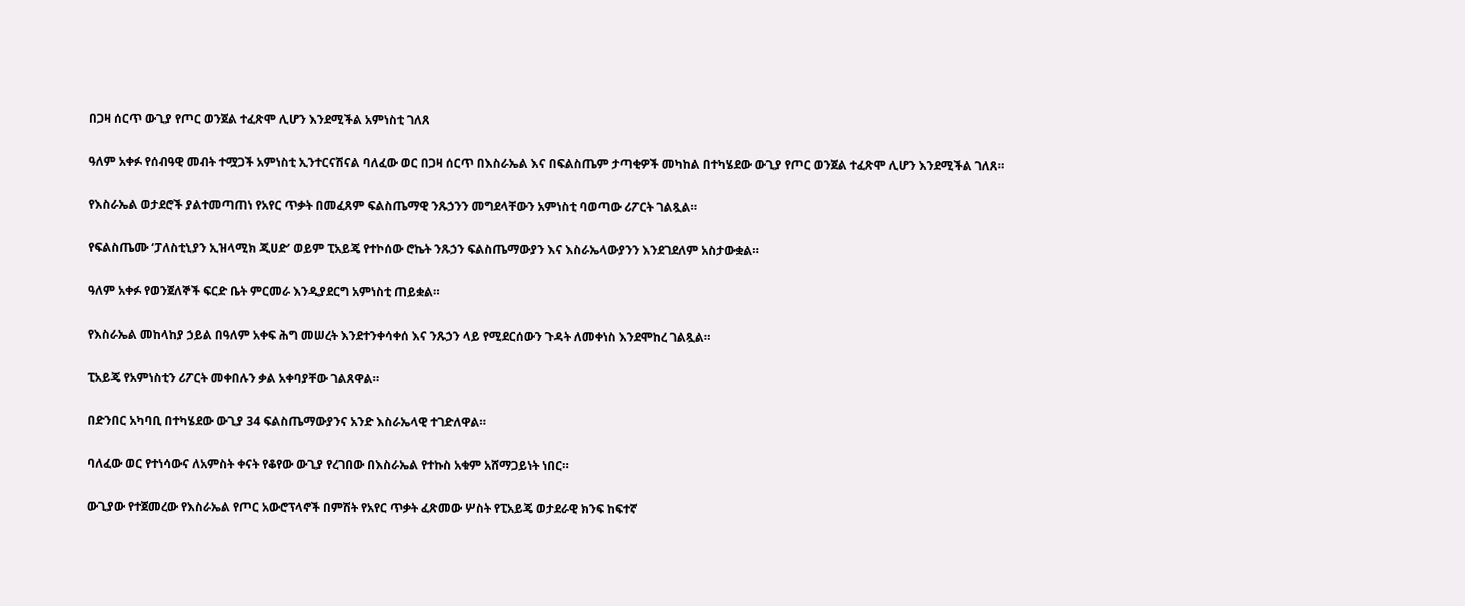በጋዛ ሰርጥ ውጊያ የጦር ወንጀል ተፈጽሞ ሊሆን እንደሚችል አምነስቲ ገለጸ

ዓለም አቀፉ የሰብዓዊ መብት ተሟጋች አምነስቲ ኢንተርናሽናል ባለፈው ወር በጋዛ ሰርጥ በእስራኤል እና በፍልስጤም ታጣቂዎች መካከል በተካሄደው ውጊያ የጦር ወንጀል ተፈጽሞ ሊሆን እንደሚችል ገለጸ።

የእስራኤል ወታደሮች ያልተመጣጠነ የአየር ጥቃት በመፈጸም ፍልስጤማዊ ንጹኃንን መግደላቸውን አምነስቲ ባወጣው ሪፖርት ገልጿል።

የፍልስጤሙ ‘ፓለስቲኒያን ኢዝላሚክ ጂሀድ’ ወይም ፒአይጄ የተኮሰው ሮኬት ንጹኃን ፍልስጤማውያን እና እስራኤላውያንን እንደገደለም አስታውቋል።

ዓለም አቀፉ የወንጀለኞች ፍርድ ቤት ምርመራ እንዲያደርግ አምነስቲ ጠይቋል።

የእስራኤል መከላከያ ኃይል በዓለም አቀፍ ሕግ መሠረት እንደተንቀሳቀሰ እና ንጹኃን ላይ የሚደርሰውን ጉዳት ለመቀነስ እንደሞከረ ገልጿል።

ፒአይጄ የአምነስቲን ሪፖርት መቀበሉን ቃል አቀባያቸው ገልጸዋል።

በድንበር አካባቢ በተካሄደው ውጊያ 34 ፍልስጤማውያንና አንድ እስራኤላዊ ተገድለዋል።

ባለፈው ወር የተነሳውና ለአምስት ቀናት የቆየው ውጊያ የረገበው በእስራኤል የተኩስ አቁም አሸማጋይነት ነበር።

ውጊያው የተጀመረው የእስራኤል የጦር አውሮፕላኖች በምሽት የአየር ጥቃት ፈጽመው ሦስት የፒአይጄ ወታደራዊ ክንፍ ከፍተኛ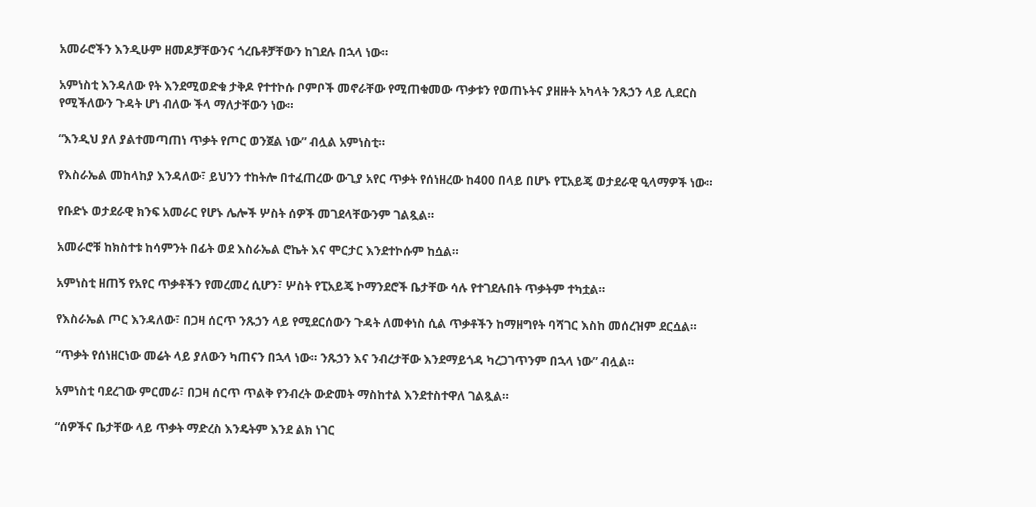አመራሮችን እንዲሁም ዘመዶቻቸውንና ጎረቤቶቻቸውን ከገደሉ በኋላ ነው።

አምነስቲ እንዳለው የት እንደሚወድቁ ታቅዶ የተተኮሱ ቦምቦች መኖራቸው የሚጠቁመው ጥቃቱን የወጠኑትና ያዘዙት አካላት ንጹኃን ላይ ሊደርስ የሚችለውን ጉዳት ሆነ ብለው ችላ ማለታቸውን ነው።

“እንዲህ ያለ ያልተመጣጠነ ጥቃት የጦር ወንጀል ነው” ብሏል አምነስቲ።

የእስራኤል መከላከያ እንዳለው፣ ይህንን ተከትሎ በተፈጠረው ውጊያ አየር ጥቃት የሰነዘረው ከ400 በላይ በሆኑ የፒአይጄ ወታደራዊ ዒላማዎች ነው።

የቡድኑ ወታደራዊ ክንፍ አመራር የሆኑ ሌሎች ሦስት ሰዎች መገደላቸውንም ገልጿል።

አመራሮቹ ከክስተቱ ከሳምንት በፊት ወደ እስራኤል ሮኬት እና ሞርታር እንደተኮሱም ከሷል።

አምነስቲ ዘጠኝ የአየር ጥቃቶችን የመረመረ ሲሆን፣ ሦስት የፒአይጄ ኮማንደሮች ቤታቸው ሳሉ የተገደሉበት ጥቃትም ተካቷል።

የእስራኤል ጦር እንዳለው፣ በጋዛ ሰርጥ ንጹኃን ላይ የሚደርሰውን ጉዳት ለመቀነስ ሲል ጥቃቶችን ከማዘግየት ባሻገር እስከ መሰረዝም ደርሷል።

“ጥቃት የሰነዘርነው መሬት ላይ ያለውን ካጠናን በኋላ ነው። ንጹኃን እና ንብረታቸው እንደማይጎዳ ካረጋገጥንም በኋላ ነው” ብሏል።

አምነስቲ ባደረገው ምርመራ፣ በጋዛ ሰርጥ ጥልቅ የንብረት ውድመት ማስከተል እንደተስተዋለ ገልጿል።

“ሰዎችና ቤታቸው ላይ ጥቃት ማድረስ እንዴትም እንደ ልክ ነገር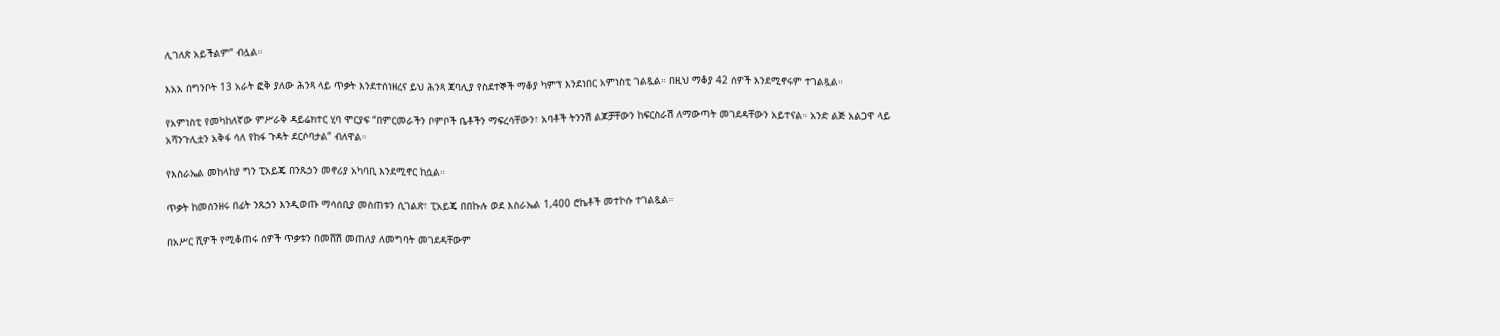ሊገለጽ አይችልም” ብሏል።

እአአ በግንቦት 13 አራት ፎቅ ያለው ሕንጻ ላይ ጥቃት እንደተሰነዘረና ይህ ሕንጻ ጃባሊያ የስደተኞች ማቆያ ካምፕ እንደነበር አምነስቲ ገልጿል። በዚህ ማቆያ 42 ሰዎች እንደሚኖሩም ተገልጿል።

የአምነስቲ የመካከለኛው ምሥራቅ ዳይሬክተር ሂባ ሞርያፍ “በምርመራችን ቦምቦች ቤቶችን ማፍረሳቸውን፣ አባቶች ትንንሽ ልጆቻቸውን ከፍርስራሽ ለማውጣት መገደዳቸውን አይተናል። አንድ ልጅ አልጋዋ ላይ አሻንጉሊቷን አቅፋ ሳለ የከፋ ጉዳት ደርሶባታል” ብለዋል።

የእስራኤል መከላከያ ግን ፒአይጄ በንጹኃን መኖሪያ አካባቢ እንደሚኖር ከሷል።

ጥቃት ከመሰንዘሩ በፊት ንጹኃን እንዲወጡ ማሳሰቢያ መስጠቱን ሲገልጽ፣ ፒአይጄ በበኩሉ ወደ እስራኤል 1,400 ሮኬቶች መተኮሱ ተገልጿል።

በአሥር ሺዎች የሚቆጠሩ ሰዎች ጥቃቱን በመሸሽ መጠለያ ለመግባት መገደዳቸውም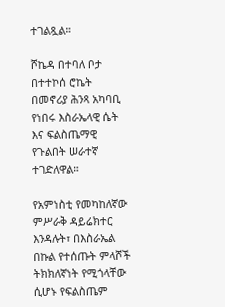ተገልጿል።

ሾኬዳ በተባለ ቦታ በተተኮሰ ሮኬት በመኖሪያ ሕንጻ አካባቢ የነበሩ እስራኤላዊ ሴት እና ፍልስጤማዊ የጉልበት ሠራተኛ ተገድለዋል።

የአምነስቲ የመካከለኛው ምሥራቅ ዳይሬክተር እንዳሉት፣ በእስራኤል በኩል የተሰጡት ምላሾች ትክክለኛነት የሚጎላቸው ሲሆኑ የፍልስጤም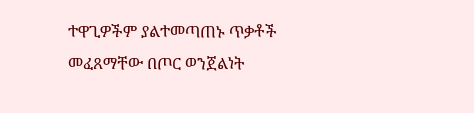ተዋጊዎችም ያልተመጣጠኑ ጥቃቶች መፈጸማቸው በጦር ወንጀልነት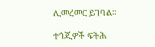ሊመረመር ይገባል።

ተጎጂዎች ፍትሕ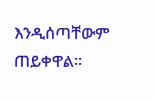እንዲሰጣቸውም ጠይቀዋል።